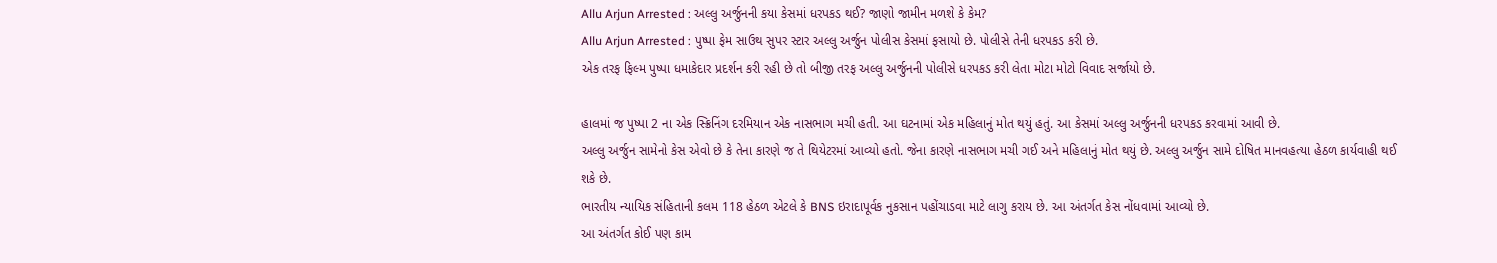Allu Arjun Arrested : અલ્લુ અર્જુનની કયા કેસમાં ધરપકડ થઈ? જાણો જામીન મળશે કે કેમ?
Allu Arjun Arrested : પુષ્પા ફેમ સાઉથ સુપર સ્ટાર અલ્લુ અર્જુન પોલીસ કેસમાં ફસાયો છે. પોલીસે તેની ધરપકડ કરી છે.
એક તરફ ફિલ્મ પુષ્પા ધમાકેદાર પ્રદર્શન કરી રહી છે તો બીજી તરફ અલ્લુ અર્જુનની પોલીસે ધરપકડ કરી લેતા મોટા મોટો વિવાદ સર્જાયો છે.

હાલમાં જ પુષ્પા 2 ના એક સ્ક્રિનિંગ દરમિયાન એક નાસભાગ મચી હતી. આ ઘટનામાં એક મહિલાનું મોત થયું હતું. આ કેસમાં અલ્લુ અર્જુનની ધરપકડ કરવામાં આવી છે.
અલ્લુ અર્જુન સામેનો કેસ એવો છે કે તેના કારણે જ તે થિયેટરમાં આવ્યો હતો. જેના કારણે નાસભાગ મચી ગઈ અને મહિલાનું મોત થયું છે. અલ્લુ અર્જુન સામે દોષિત માનવહત્યા હેઠળ કાર્યવાહી થઈ શકે છે.
ભારતીય ન્યાયિક સંહિતાની કલમ 118 હેઠળ એટલે કે BNS ઇરાદાપૂર્વક નુકસાન પહોંચાડવા માટે લાગુ કરાય છે. આ અંતર્ગત કેસ નોંધવામાં આવ્યો છે.
આ અંતર્ગત કોઈ પણ કામ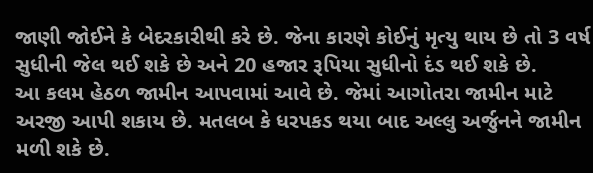જાણી જોઈને કે બેદરકારીથી કરે છે. જેના કારણે કોઈનું મૃત્યુ થાય છે તો 3 વર્ષ સુધીની જેલ થઈ શકે છે અને 20 હજાર રૂપિયા સુધીનો દંડ થઈ શકે છે.
આ કલમ હેઠળ જામીન આપવામાં આવે છે. જેમાં આગોતરા જામીન માટે અરજી આપી શકાય છે. મતલબ કે ધરપકડ થયા બાદ અલ્લુ અર્જુનને જામીન મળી શકે છે.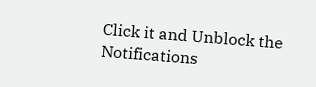Click it and Unblock the Notifications